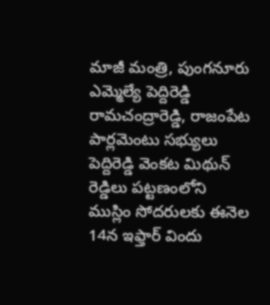మాజీ మంత్రి, పుంగనూరు ఎమ్మెల్యే పెద్దిరెడ్డి రామచంద్రారెడ్డి, రాజంపేట పార్లమెంటు సభ్యులు పెద్దిరెడ్డి వెంకట మిథున్ రెడ్డిలు పట్టణంలోని ముస్లిం సోదరులకు ఈనెల 14న ఇఫ్తార్ విందు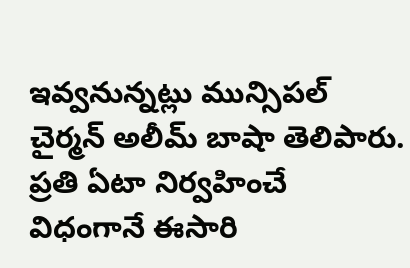ఇవ్వనున్నట్లు మున్సిపల్ చైర్మన్ అలీమ్ బాషా తెలిపారు.
ప్రతి ఏటా నిర్వహించే విధంగానే ఈసారి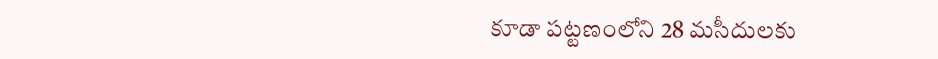కూడా పట్టణంలోని 28 మసీదులకు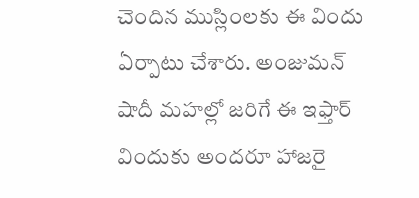చెందిన ముస్లింలకు ఈ విందు ఏర్పాటు చేశారు. అంజుమన్ షాదీ మహల్లో జరిగే ఈ ఇఫ్తార్ విందుకు అందరూ హాజరై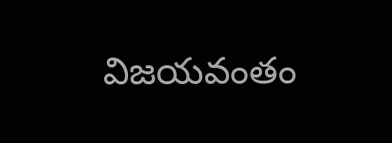విజయవంతం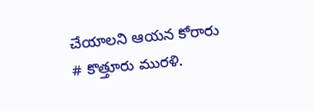చేయాలని ఆయన కోరారు
# కొత్తూరు మురళి.